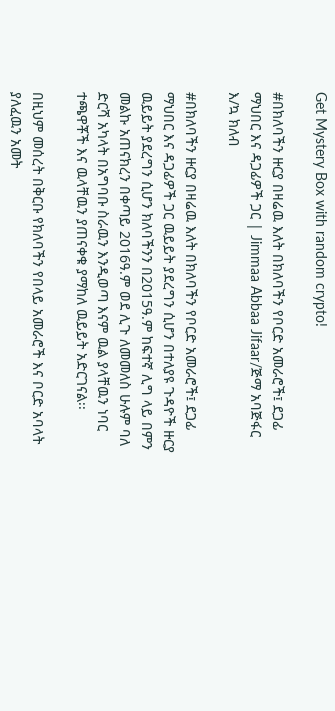Get Mystery Box with random crypto!

#በክለባችን ዙርያ በዛሬዉ እለት በክለባችን የቦርድ አመራሮች፤ ደጋፊ ማህበር እና ዳጋፊዎች ጋር | Jimmaa Abbaa Jifaar/ጅማ አባጅፋር እ/ኳ ክለብ

#በክለባችን ዙርያ በዛሬዉ እለት በክለባችን የቦርድ አመራሮች፤ ደጋፊ ማህበር እና ዳጋፊዎች ጋር ዉይይት ያደረግን ሲሆን በተለያዩ ጉዳዮች ዙርያ ዉይይት ያደረግን ሲሆን ክለባችንን በ2015ዓ.ም ከፍተኛ ሊግ ላይ በምን መልኩ አጠናክረን በቀጣይ 2016ዓ.ም ወደ ሊጉ ለመመለስ ሁሉም ባለ ድርሻ አካላት በአግባቡ ስራዉን እንዲወጣ እናም ዉል ያላቸዉን ነባር ተጫዋቾች እና ዉላቸዉን ያጠናቀቁ ያማከለ ዉይይት አድርገናል፡፡

በዚህም መሰረት በቅርቡ የክለባችን የበላይ አመራሮች እና ቦርድ አባላት ያለፈዉን አመት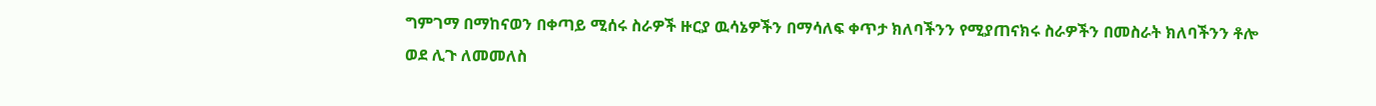ግምገማ በማከናወን በቀጣይ ሚሰሩ ስራዎች ዙርያ ዉሳኔዎችን በማሳለፍ ቀጥታ ክለባችንን የሚያጠናክሩ ስራዎችን በመስራት ክለባችንን ቶሎ ወደ ሊጉ ለመመለስ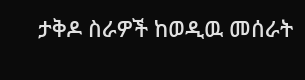ታቅዶ ስራዎች ከወዲዉ መሰራት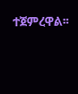ተጀምረዋል፡፡